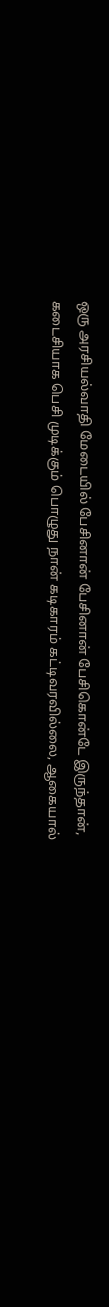ஒரு அரசியல்வாதி மேடையில் பேசினான் பேசினான் பேசிகொன்டே இருந்தான்,
கடைசியாக பெசி முடிக்கும் பொழுது நான் கடிகாரம் கட்டிவரவில்லை, ஆகையால்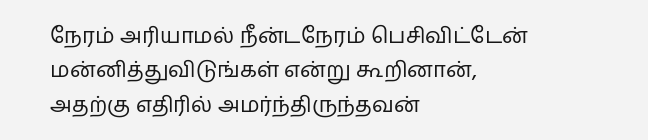நேரம் அரியாமல் நீன்டநேரம் பெசிவிட்டேன் மன்னித்துவிடுங்கள் என்று கூறினான்,
அதற்கு எதிரில் அமர்ந்திருந்தவன்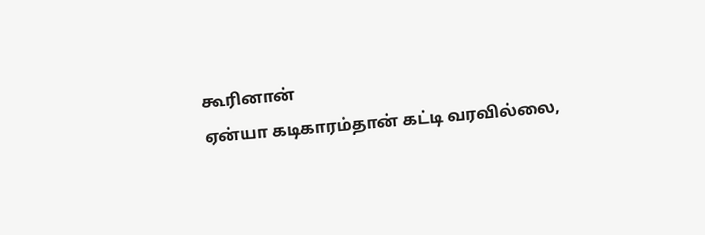கூரினான்
ஏன்யா கடிகாரம்தான் கட்டி வரவில்லை,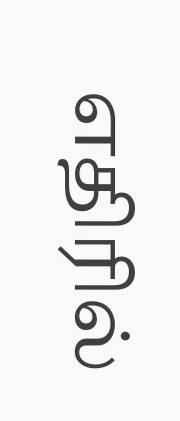எதிரில்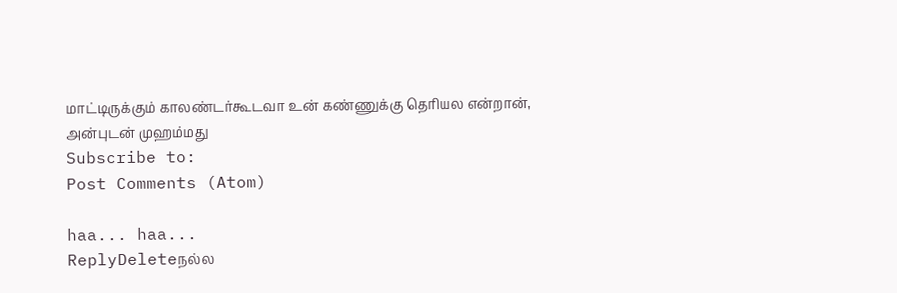மாட்டிருக்கும் காலண்டர்கூடவா உன் கண்ணுக்கு தெரியல என்றான்,
அன்புடன் முஹம்மது
Subscribe to:
Post Comments (Atom)

haa... haa...
ReplyDeleteநல்ல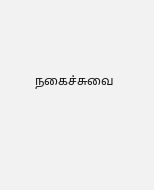நகைச்சுவை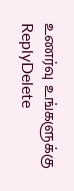உணர்வு உங்களுக்கு
ReplyDelete